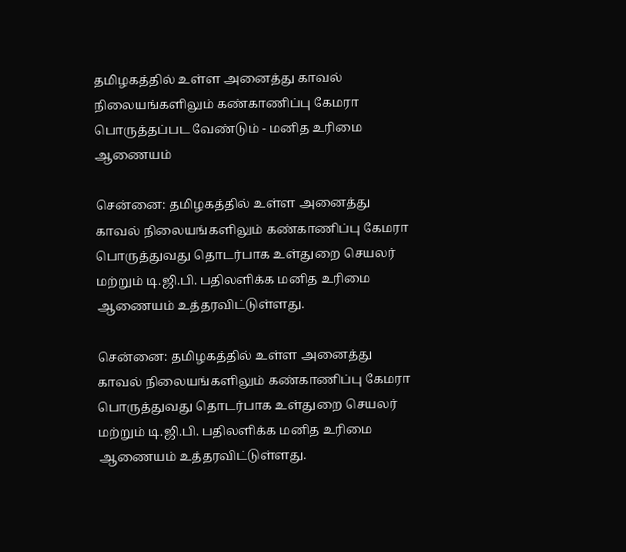தமிழகத்தில் உள்ள அனைத்து காவல் நிலையங்களிலும் கண்காணிப்பு கேமரா பொருத்தப்பட வேண்டும் - மனித உரிமை ஆணையம்

சென்னை: தமிழகத்தில் உள்ள அனைத்து காவல் நிலையங்களிலும் கண்காணிப்பு கேமரா பொருத்துவது தொடர்பாக உள்துறை செயலர் மற்றும் டி.ஜி.பி. பதிலளிக்க மனித உரிமை ஆணையம் உத்தரவிட்டுள்ளது.

சென்னை: தமிழகத்தில் உள்ள அனைத்து காவல் நிலையங்களிலும் கண்காணிப்பு கேமரா பொருத்துவது தொடர்பாக உள்துறை செயலர் மற்றும் டி.ஜி.பி. பதிலளிக்க மனித உரிமை ஆணையம் உத்தரவிட்டுள்ளது.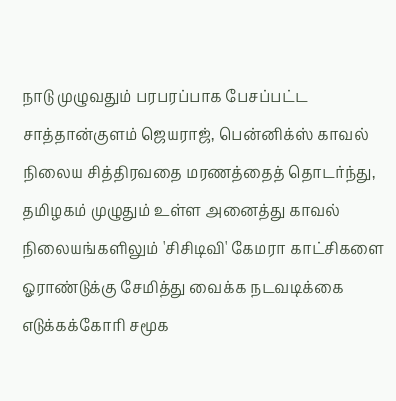நாடு முழுவதும் பரபரப்பாக பேசப்பட்ட சாத்தான்குளம் ஜெயராஜ், பென்னிக்ஸ் காவல் நிலைய சித்திரவதை மரணத்தைத் தொடர்ந்து, தமிழகம் முழுதும் உள்ள அனைத்து காவல் நிலையங்களிலும் 'சிசிடிவி' கேமரா காட்சிகளை ஓராண்டுக்கு சேமித்து வைக்க நடவடிக்கை எடுக்கக்கோரி சமூக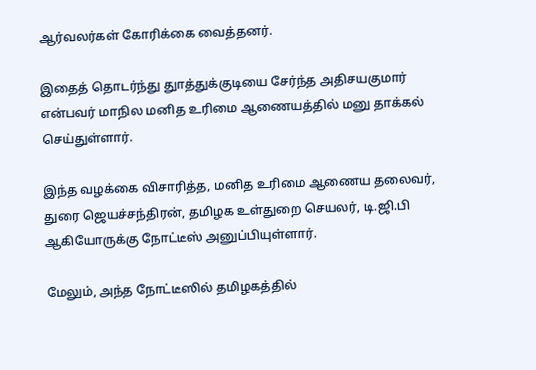ஆர்வலர்கள் கோரிக்கை வைத்தனர்.

இதைத் தொடர்ந்து துாத்துக்குடியை சேர்ந்த அதிசயகுமார் என்பவர் மாநில மனித உரிமை ஆணையத்தில் மனு தாக்கல் செய்துள்ளார்.

இந்த வழக்கை விசாரித்த, மனித உரிமை ஆணைய தலைவர், துரை ஜெயச்சந்திரன், தமிழக உள்துறை செயலர், டி.ஜி.பி ஆகியோருக்கு நோட்டீஸ் அனுப்பியுள்ளார்.

மேலும், அந்த நோட்டீஸில் தமிழகத்தில்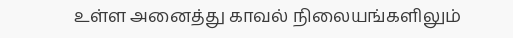உள்ள அனைத்து காவல் நிலையங்களிலும்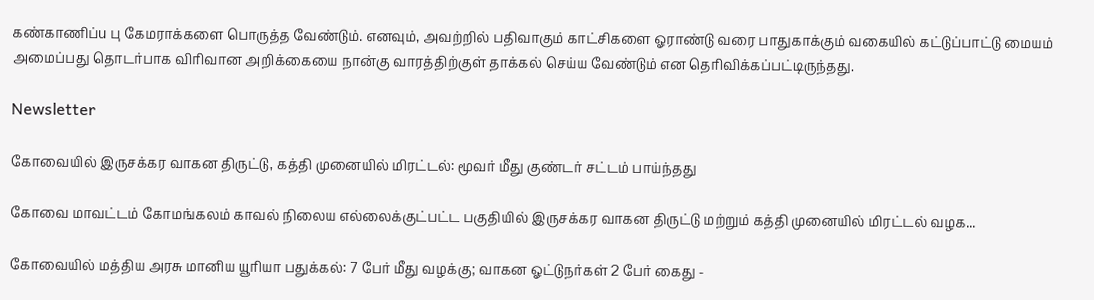கண்காணிப்u பு கேமராக்களை பொருத்த வேண்டும். எனவும், அவற்றில் பதிவாகும் காட்சிகளை ஓராண்டு வரை பாதுகாக்கும் வகையில் கட்டுப்பாட்டு மையம் அமைப்பது தொடர்பாக விரிவான அறிக்கையை நான்கு வாரத்திற்குள் தாக்கல் செய்ய வேண்டும் என தெரிவிக்கப்பட்டிருந்தது.

Newsletter

கோவையில் இருசக்கர வாகன திருட்டு, கத்தி முனையில் மிரட்டல்: மூவர் மீது குண்டர் சட்டம் பாய்ந்தது

கோவை மாவட்டம் கோமங்கலம் காவல் நிலைய எல்லைக்குட்பட்ட பகுதியில் இருசக்கர வாகன திருட்டு மற்றும் கத்தி முனையில் மிரட்டல் வழக...

கோவையில் மத்திய அரசு மானிய யூரியா பதுக்கல்: 7 பேர் மீது வழக்கு; வாகன ஓட்டுநர்கள் 2 பேர் கைது -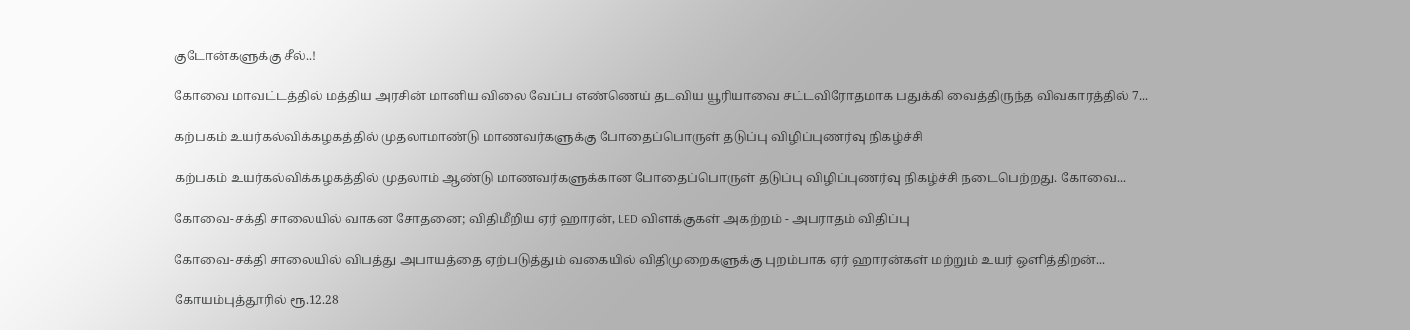குடோன்களுக்கு சீல்..!

கோவை மாவட்டத்தில் மத்திய அரசின் மானிய விலை வேப்ப எண்ணெய் தடவிய யூரியாவை சட்டவிரோதமாக பதுக்கி வைத்திருந்த விவகாரத்தில் 7...

கற்பகம் உயர்கல்விக்கழகத்தில் முதலாமாண்டு மாணவர்களுக்கு போதைப்பொருள் தடுப்பு விழிப்புணர்வு நிகழ்ச்சி

கற்பகம் உயர்கல்விக்கழகத்தில் முதலாம் ஆண்டு மாணவர்களுக்கான போதைப்பொருள் தடுப்பு விழிப்புணர்வு நிகழ்ச்சி நடைபெற்றது. கோவை...

கோவை-சக்தி சாலையில் வாகன சோதனை; விதிமீறிய ஏர் ஹாரன், LED விளக்குகள் அகற்றம் - அபராதம் விதிப்பு

கோவை-சக்தி சாலையில் விபத்து அபாயத்தை ஏற்படுத்தும் வகையில் விதிமுறைகளுக்கு புறம்பாக ஏர் ஹாரன்கள் மற்றும் உயர் ஒளித்திறன்...

கோயம்புத்தூரில் ரூ.12.28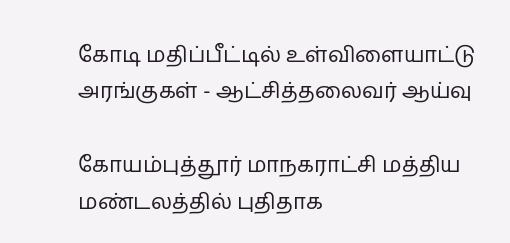கோடி மதிப்பீட்டில் உள்விளையாட்டு அரங்குகள் - ஆட்சித்தலைவர் ஆய்வு

கோயம்புத்தூர் மாநகராட்சி மத்திய மண்டலத்தில் புதிதாக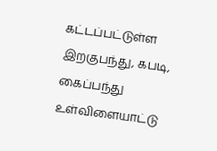கட்டப்பட்டுள்ள இறகுபந்து, கபடி, கைப்பந்து உள்விளையாட்டு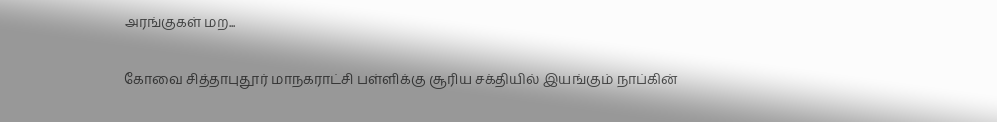அரங்குகள் மற...

கோவை சித்தாபுதூர் மாநகராட்சி பள்ளிக்கு சூரிய சக்தியில் இயங்கும் நாப்கின்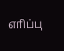எரிப்பு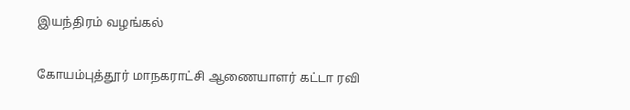இயந்திரம் வழங்கல்

கோயம்புத்தூர் மாநகராட்சி ஆணையாளர் கட்டா ரவி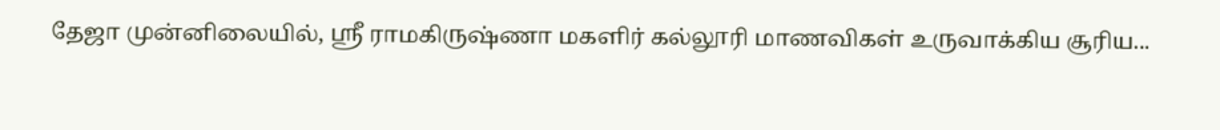தேஜா முன்னிலையில், ஸ்ரீ ராமகிருஷ்ணா மகளிர் கல்லூரி மாணவிகள் உருவாக்கிய சூரிய...